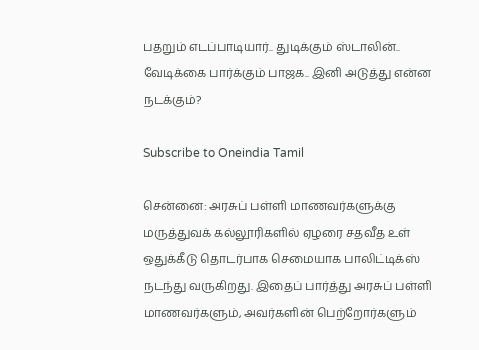பதறும் எடப்பாடியார்.. துடிக்கும் ஸ்டாலின்.. வேடிக்கை பார்க்கும் பாஜக.. இனி அடுத்து என்ன நடக்கும்?

Subscribe to Oneindia Tamil

சென்னை: அரசுப் பள்ளி மாணவர்களுக்கு மருத்துவக் கல்லூரிகளில் ஏழரை சதவீத உள் ஒதுக்கீடு தொடர்பாக செமையாக பாலிட்டிக்ஸ் நடந்து வருகிறது. இதைப் பார்த்து அரசுப் பள்ளி மாணவர்களும், அவர்களின் பெற்றோர்களும்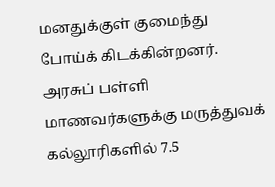மனதுக்குள் குமைந்து போய்க் கிடக்கின்றனர்.
அரசுப் பள்ளி மாணவர்களுக்கு மருத்துவக் கல்லூரிகளில் 7.5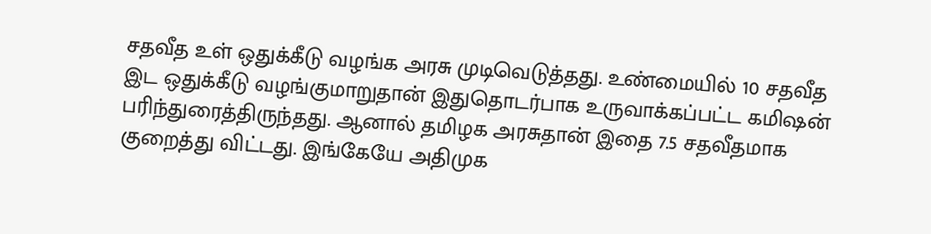சதவீத உள் ஒதுக்கீடு வழங்க அரசு முடிவெடுத்தது. உண்மையில் 10 சதவீத இட ஒதுக்கீடு வழங்குமாறுதான் இதுதொடர்பாக உருவாக்கப்பட்ட கமிஷன் பரிந்துரைத்திருந்தது. ஆனால் தமிழக அரசுதான் இதை 7.5 சதவீதமாக குறைத்து விட்டது. இங்கேயே அதிமுக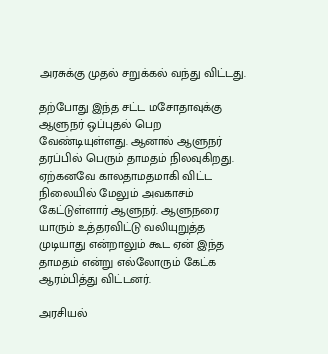அரசுக்கு முதல் சறுக்கல் வந்து விட்டது.

தற்போது இந்த சட்ட மசோதாவுக்கு ஆளுநர் ஒப்புதல் பெற வேண்டியுள்ளது. ஆனால் ஆளுநர் தரப்பில் பெரும் தாமதம் நிலவுகிறது. ஏற்கனவே காலதாமதமாகி விட்ட நிலையில் மேலும் அவகாசம் கேட்டுள்ளார் ஆளுநர். ஆளுநரை யாரும் உத்தரவிட்டு வலியுறுத்த முடியாது என்றாலும் கூட ஏன் இந்த தாமதம் என்று எல்லோரும் கேட்க ஆரம்பித்து விட்டனர்.

அரசியல்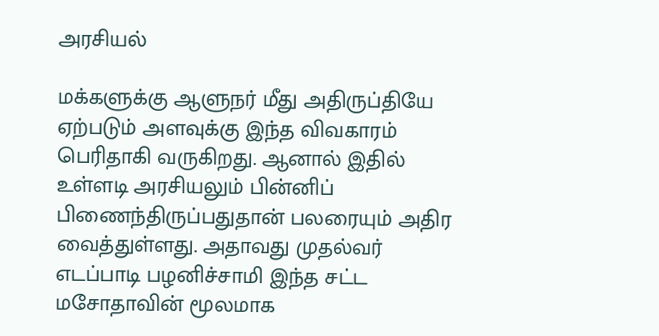அரசியல்

மக்களுக்கு ஆளுநர் மீது அதிருப்தியே ஏற்படும் அளவுக்கு இந்த விவகாரம் பெரிதாகி வருகிறது. ஆனால் இதில் உள்ளடி அரசியலும் பின்னிப் பிணைந்திருப்பதுதான் பலரையும் அதிர வைத்துள்ளது. அதாவது முதல்வர் எடப்பாடி பழனிச்சாமி இந்த சட்ட மசோதாவின் மூலமாக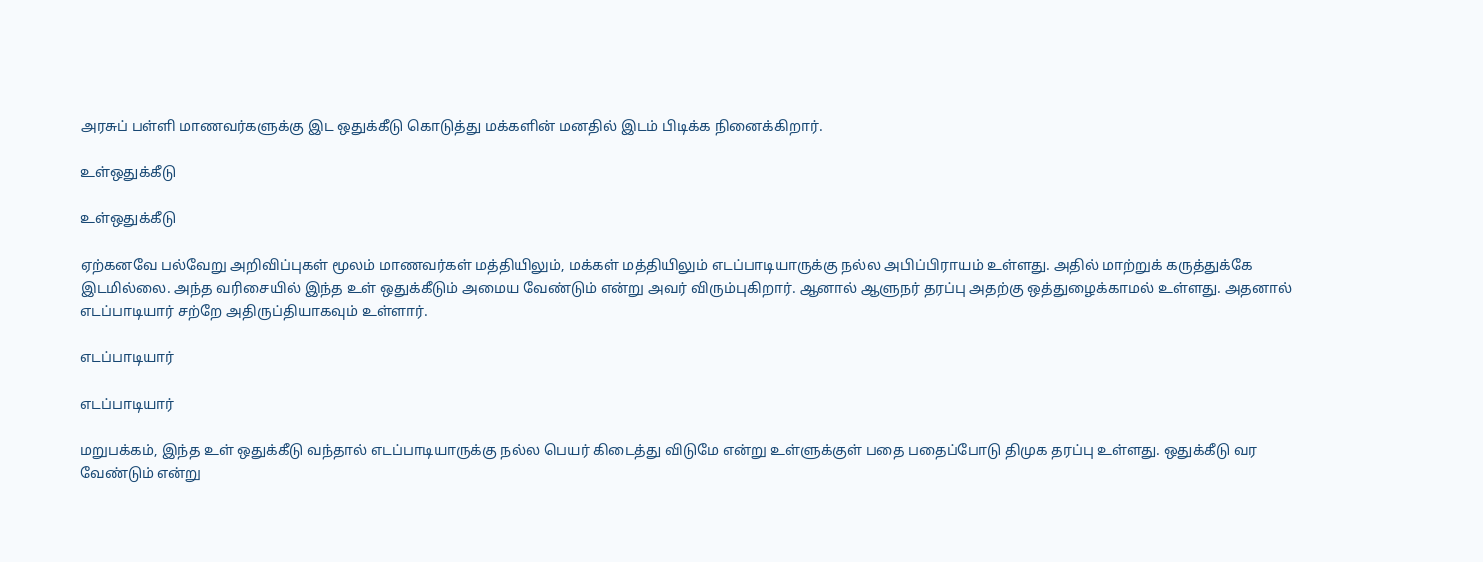அரசுப் பள்ளி மாணவர்களுக்கு இட ஒதுக்கீடு கொடுத்து மக்களின் மனதில் இடம் பிடிக்க நினைக்கிறார்.

உள்ஒதுக்கீடு

உள்ஒதுக்கீடு

ஏற்கனவே பல்வேறு அறிவிப்புகள் மூலம் மாணவர்கள் மத்தியிலும், மக்கள் மத்தியிலும் எடப்பாடியாருக்கு நல்ல அபிப்பிராயம் உள்ளது. அதில் மாற்றுக் கருத்துக்கே இடமில்லை. அந்த வரிசையில் இந்த உள் ஒதுக்கீடும் அமைய வேண்டும் என்று அவர் விரும்புகிறார். ஆனால் ஆளுநர் தரப்பு அதற்கு ஒத்துழைக்காமல் உள்ளது. அதனால் எடப்பாடியார் சற்றே அதிருப்தியாகவும் உள்ளார்.

எடப்பாடியார்

எடப்பாடியார்

மறுபக்கம், இந்த உள் ஒதுக்கீடு வந்தால் எடப்பாடியாருக்கு நல்ல பெயர் கிடைத்து விடுமே என்று உள்ளுக்குள் பதை பதைப்போடு திமுக தரப்பு உள்ளது. ஒதுக்கீடு வர வேண்டும் என்று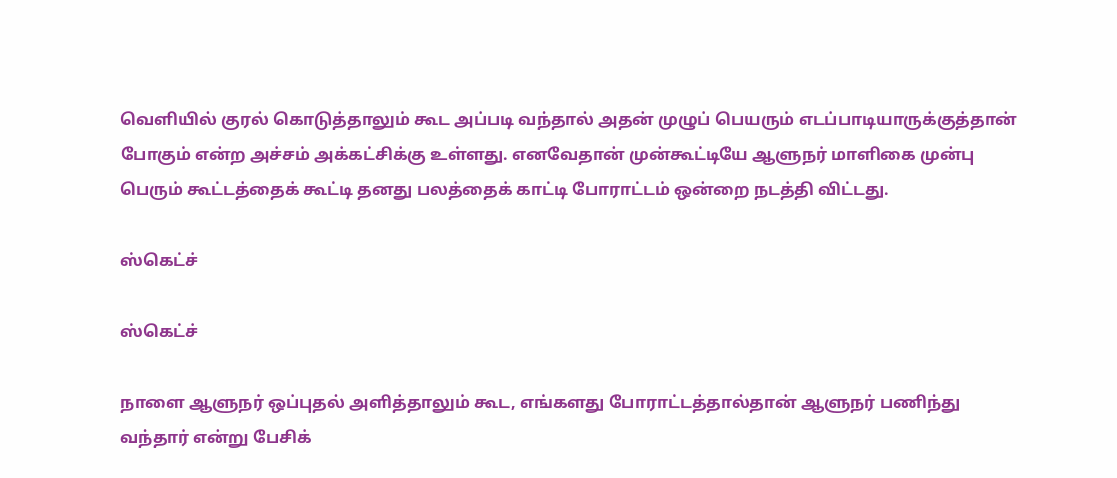வெளியில் குரல் கொடுத்தாலும் கூட அப்படி வந்தால் அதன் முழுப் பெயரும் எடப்பாடியாருக்குத்தான் போகும் என்ற அச்சம் அக்கட்சிக்கு உள்ளது. எனவேதான் முன்கூட்டியே ஆளுநர் மாளிகை முன்பு பெரும் கூட்டத்தைக் கூட்டி தனது பலத்தைக் காட்டி போராட்டம் ஒன்றை நடத்தி விட்டது.

ஸ்கெட்ச்

ஸ்கெட்ச்

நாளை ஆளுநர் ஒப்புதல் அளித்தாலும் கூட, எங்களது போராட்டத்தால்தான் ஆளுநர் பணிந்து வந்தார் என்று பேசிக்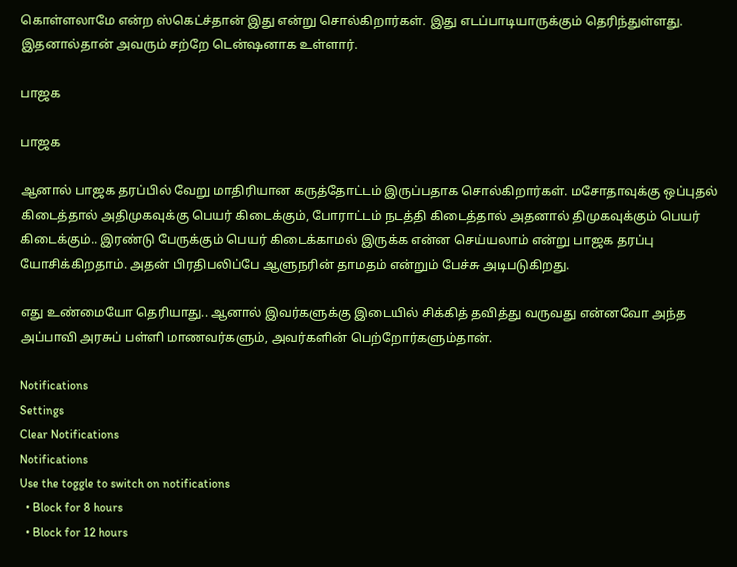கொள்ளலாமே என்ற ஸ்கெட்ச்தான் இது என்று சொல்கிறார்கள். இது எடப்பாடியாருக்கும் தெரிந்துள்ளது. இதனால்தான் அவரும் சற்றே டென்ஷனாக உள்ளார்.

பாஜக

பாஜக

ஆனால் பாஜக தரப்பில் வேறு மாதிரியான கருத்தோட்டம் இருப்பதாக சொல்கிறார்கள். மசோதாவுக்கு ஒப்புதல் கிடைத்தால் அதிமுகவுக்கு பெயர் கிடைக்கும், போராட்டம் நடத்தி கிடைத்தால் அதனால் திமுகவுக்கும் பெயர் கிடைக்கும்.. இரண்டு பேருக்கும் பெயர் கிடைக்காமல் இருக்க என்ன செய்யலாம் என்று பாஜக தரப்பு யோசிக்கிறதாம். அதன் பிரதிபலிப்பே ஆளுநரின் தாமதம் என்றும் பேச்சு அடிபடுகிறது.

எது உண்மையோ தெரியாது.. ஆனால் இவர்களுக்கு இடையில் சிக்கித் தவித்து வருவது என்னவோ அந்த அப்பாவி அரசுப் பள்ளி மாணவர்களும், அவர்களின் பெற்றோர்களும்தான்.

Notifications
Settings
Clear Notifications
Notifications
Use the toggle to switch on notifications
  • Block for 8 hours
  • Block for 12 hours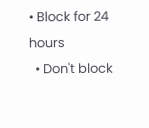• Block for 24 hours
  • Don't block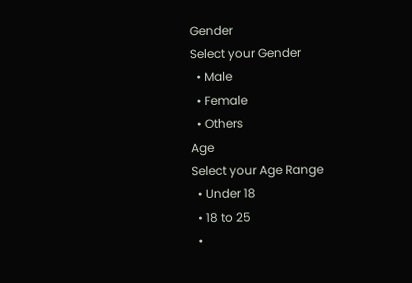Gender
Select your Gender
  • Male
  • Female
  • Others
Age
Select your Age Range
  • Under 18
  • 18 to 25
  •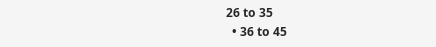26 to 35
  • 36 to 45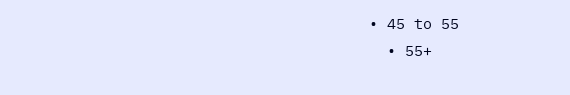• 45 to 55
  • 55+